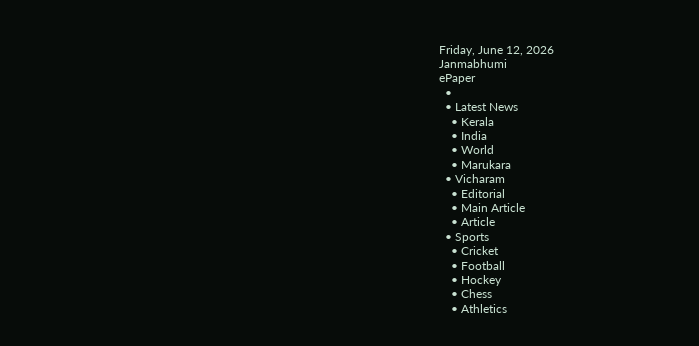Friday, June 12, 2026
Janmabhumi
ePaper
  •
  • Latest News
    • Kerala
    • India
    • World
    • Marukara
  • Vicharam
    • Editorial
    • Main Article
    • Article
  • Sports
    • Cricket
    • Football
    • Hockey
    • Chess
    • Athletics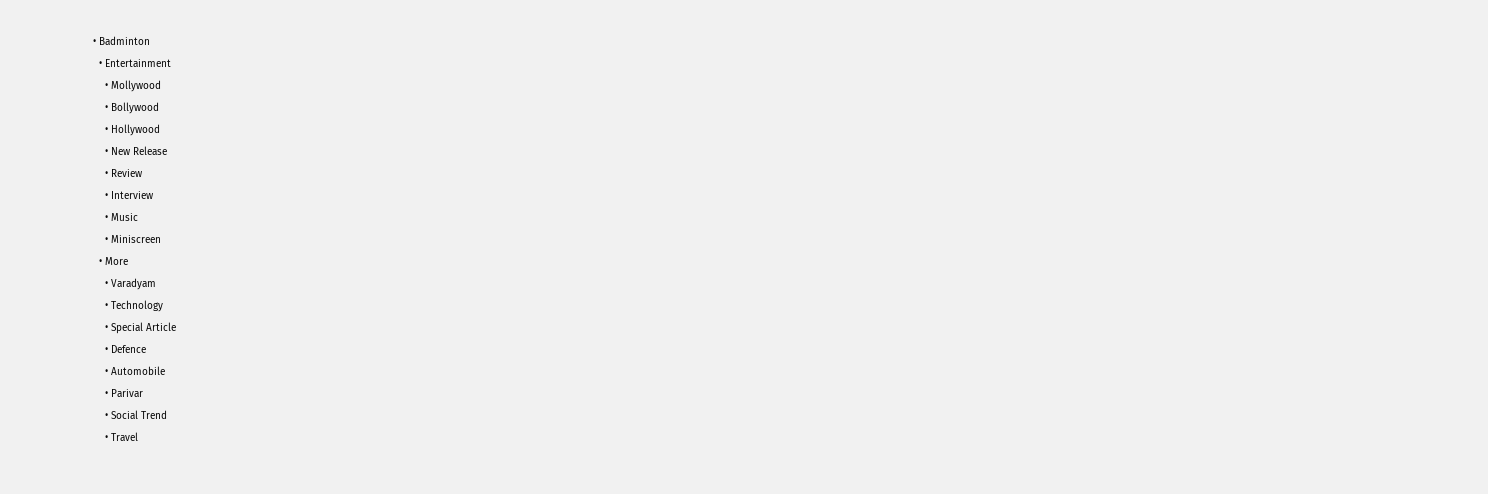• Badminton
  • Entertainment
    • Mollywood
    • Bollywood
    • Hollywood
    • New Release
    • Review
    • Interview
    • Music
    • Miniscreen
  • More
    • Varadyam
    • Technology
    • Special Article
    • Defence
    • Automobile
    • Parivar
    • Social Trend
    • Travel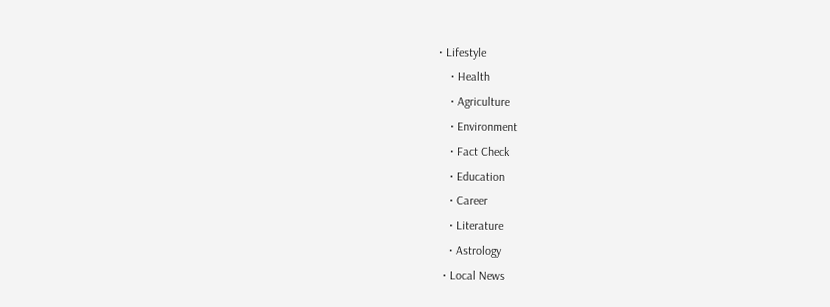• Lifestyle
    • Health
    • Agriculture
    • Environment
    • Fact Check
    • Education
    • Career
    • Literature
    • Astrology
  • Local News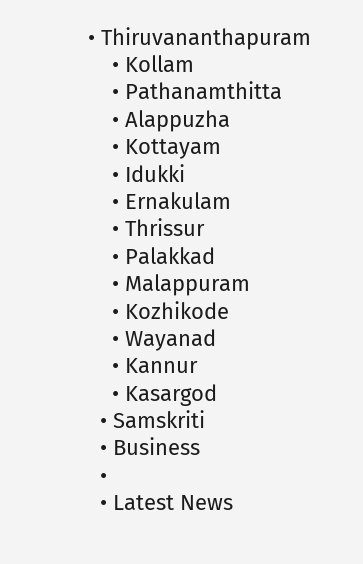• Thiruvananthapuram
    • Kollam
    • Pathanamthitta
    • Alappuzha
    • Kottayam
    • Idukki
    • Ernakulam
    • Thrissur
    • Palakkad
    • Malappuram
    • Kozhikode
    • Wayanad
    • Kannur
    • Kasargod
  • Samskriti
  • Business
  •
  • Latest News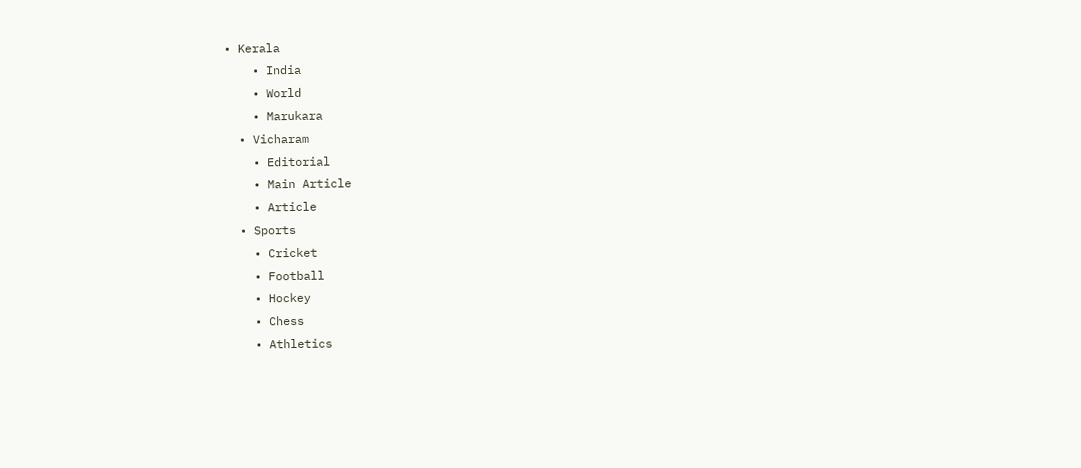• Kerala
    • India
    • World
    • Marukara
  • Vicharam
    • Editorial
    • Main Article
    • Article
  • Sports
    • Cricket
    • Football
    • Hockey
    • Chess
    • Athletics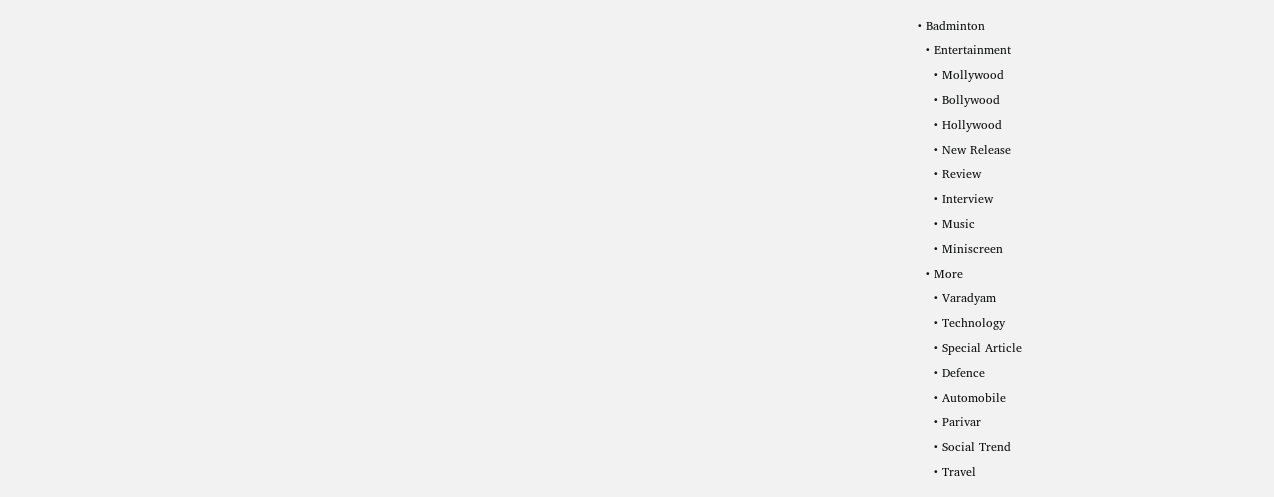• Badminton
  • Entertainment
    • Mollywood
    • Bollywood
    • Hollywood
    • New Release
    • Review
    • Interview
    • Music
    • Miniscreen
  • More
    • Varadyam
    • Technology
    • Special Article
    • Defence
    • Automobile
    • Parivar
    • Social Trend
    • Travel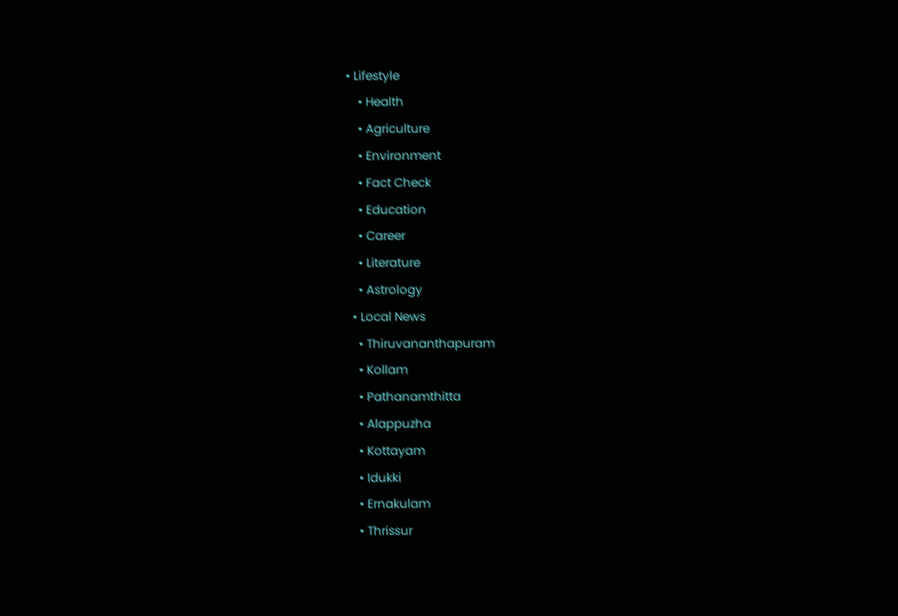• Lifestyle
    • Health
    • Agriculture
    • Environment
    • Fact Check
    • Education
    • Career
    • Literature
    • Astrology
  • Local News
    • Thiruvananthapuram
    • Kollam
    • Pathanamthitta
    • Alappuzha
    • Kottayam
    • Idukki
    • Ernakulam
    • Thrissur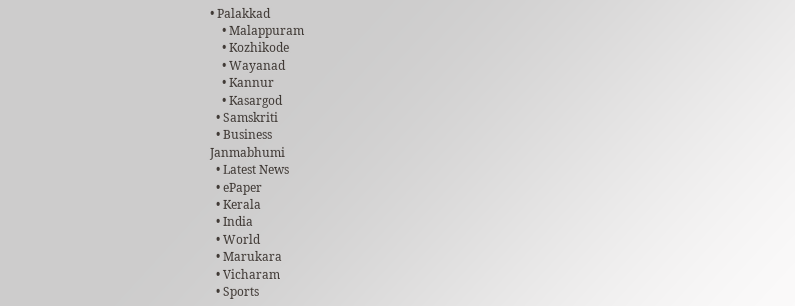• Palakkad
    • Malappuram
    • Kozhikode
    • Wayanad
    • Kannur
    • Kasargod
  • Samskriti
  • Business
Janmabhumi
  • Latest News
  • ePaper
  • Kerala
  • India
  • World
  • Marukara
  • Vicharam
  • Sports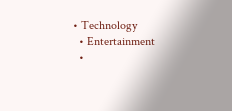• Technology
  • Entertainment
  •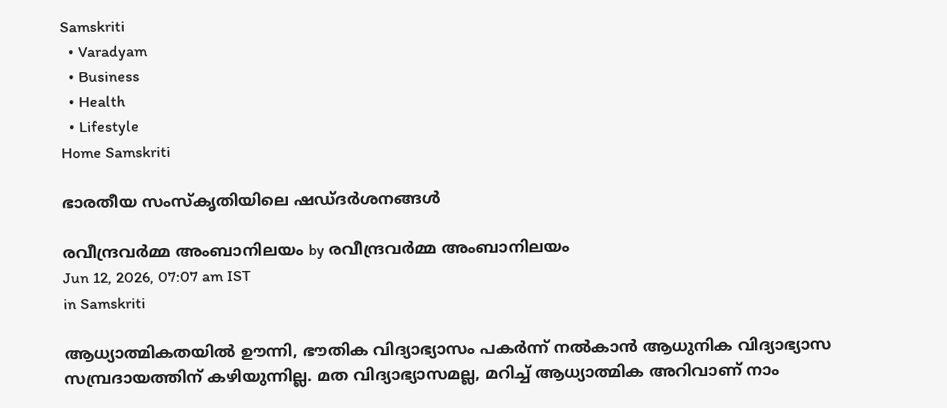Samskriti
  • Varadyam
  • Business
  • Health
  • Lifestyle
Home Samskriti

ഭാരതീയ സംസ്‌കൃതിയിലെ ഷഡ്ദര്‍ശനങ്ങള്‍

രവീന്ദ്രവര്‍മ്മ അംബാനിലയം by രവീന്ദ്രവര്‍മ്മ അംബാനിലയം
Jun 12, 2026, 07:07 am IST
in Samskriti

ആധ്യാത്മികതയില്‍ ഊന്നി, ഭൗതിക വിദ്യാഭ്യാസം പകര്‍ന്ന് നല്‍കാന്‍ ആധുനിക വിദ്യാഭ്യാസ സമ്പ്രദായത്തിന് കഴിയുന്നില്ല. മത വിദ്യാഭ്യാസമല്ല, മറിച്ച് ആധ്യാത്മിക അറിവാണ് നാം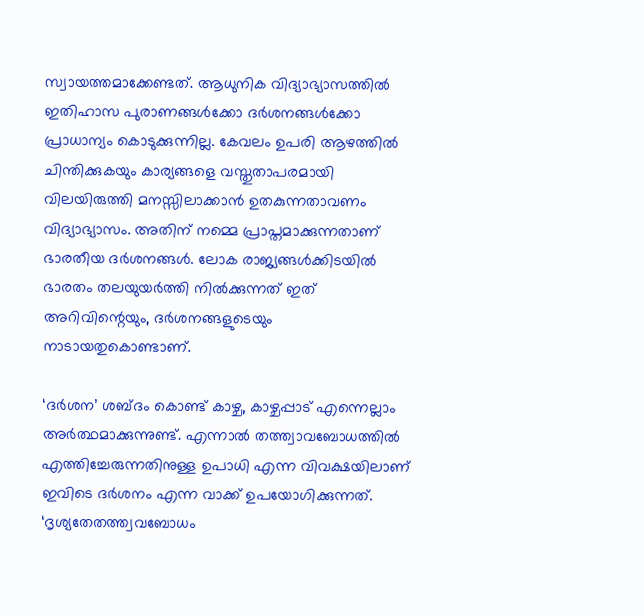സ്വായത്തമാക്കേണ്ടത്. ആധുനിക വിദ്യാഭ്യാസത്തില്‍ ഇതിഹാസ പുരാണങ്ങള്‍ക്കോ ദര്‍ശനങ്ങള്‍ക്കോ പ്രാധാന്യം കൊടുക്കുന്നില്ല. കേവലം ഉപരി ആഴത്തില്‍ ചിന്തിക്കുകയും കാര്യങ്ങളെ വസ്തുതാപരമായി വിലയിരുത്തി മനസ്സിലാക്കാന്‍ ഉതകുന്നതാവണം വിദ്യാഭ്യാസം. അതിന് നമ്മെ പ്രാപ്തമാക്കുന്നതാണ് ഭാരതീയ ദര്‍ശനങ്ങള്‍. ലോക രാജ്യങ്ങള്‍ക്കിടയില്‍ ഭാരതം തലയുയര്‍ത്തി നില്‍ക്കുന്നത് ഇത് അറിവിന്റെയും, ദര്‍ശനങ്ങളുടെയും നാടായതുകൊണ്ടാണ്.

‘ദര്‍ശന’ ശബ്ദം കൊണ്ട് കാഴ്ച, കാഴ്ചപ്പാട് എന്നെല്ലാം അര്‍ത്ഥമാക്കുന്നുണ്ട്. എന്നാല്‍ തത്ത്വാവബോധത്തില്‍ എത്തിച്ചേരുന്നതിനുള്ള ഉപാധി എന്ന വിവക്ഷയിലാണ് ഇവിടെ ദര്‍ശനം എന്ന വാക്ക് ഉപയോഗിക്കുന്നത്.
‘ദൃശ്യതേതത്ത്വവബോധം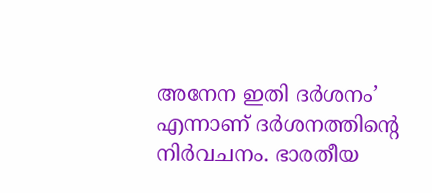അനേന ഇതി ദര്‍ശനം’
എന്നാണ് ദര്‍ശനത്തിന്റെ നിര്‍വചനം. ഭാരതീയ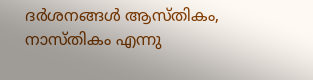ദര്‍ശനങ്ങള്‍ ആസ്തികം, നാസ്തികം എന്നു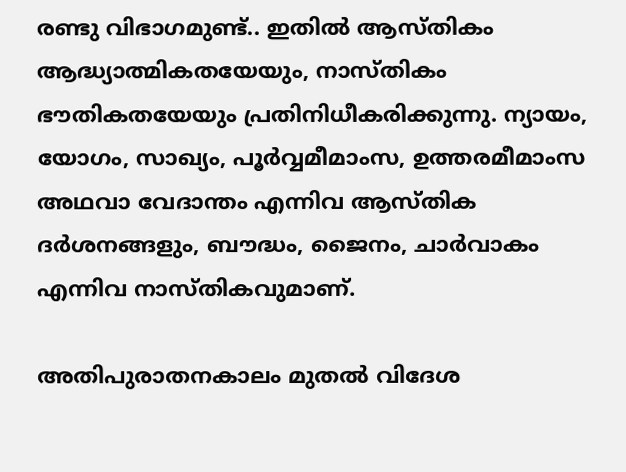രണ്ടു വിഭാഗമുണ്ട്.. ഇതില്‍ ആസ്തികം ആദ്ധ്യാത്മികതയേയും, നാസ്തികം ഭൗതികതയേയും പ്രതിനിധീകരിക്കുന്നു. ന്യായം, യോഗം, സാഖ്യം, പൂര്‍വ്വമീമാംസ, ഉത്തരമീമാംസ അഥവാ വേദാന്തം എന്നിവ ആസ്തിക ദര്‍ശനങ്ങളും, ബൗദ്ധം, ജൈനം, ചാര്‍വാകം എന്നിവ നാസ്തികവുമാണ്.

അതിപുരാതനകാലം മുതല്‍ വിദേശ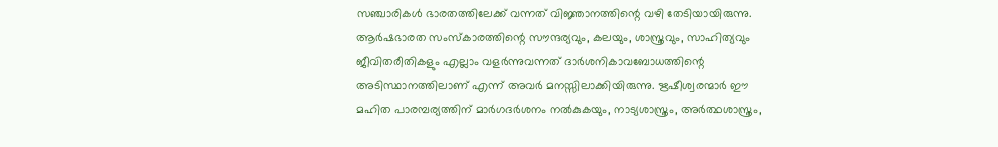സഞ്ചാരികള്‍ ഭാരതത്തിലേക്ക് വന്നത് വിജ്ഞാനത്തിന്റെ വഴി തേടിയായിരുന്നു. ആര്‍ഷഭാരത സംസ്‌കാരത്തിന്റെ സൗന്ദര്യവും, കലയും, ശാസ്ത്രവും, സാഹിത്യവും ജീവിതരീതികളും എല്ലാം വളര്‍ന്നുവന്നത് ദാര്‍ശനികാവബോധത്തിന്റെ അടിസ്ഥാനത്തിലാണ് എന്ന് അവര്‍ മനസ്സിലാക്കിയിരുന്നു. ഋഷീശ്വരന്മാര്‍ ഈ മഹിത പാരമ്പര്യത്തിന് മാര്‍ഗദര്‍ശനം നല്‍കുകയും, നാട്യശാസ്ത്രം, അര്‍ത്ഥശാസ്ത്രം,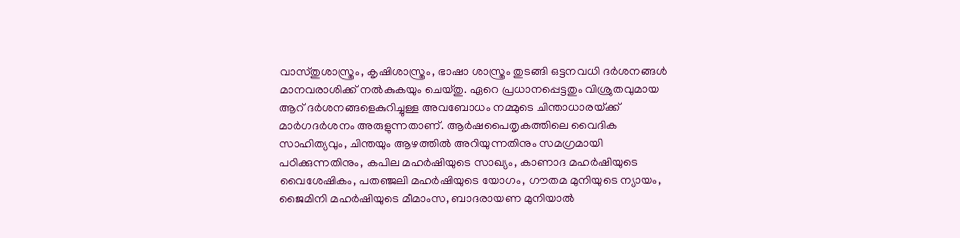വാസ്തുശാസ്ത്രം, കൃഷിശാസ്ത്രം, ഭാഷാ ശാസ്ത്രം തുടങ്ങി ഒട്ടനവധി ദര്‍ശനങ്ങള്‍ മാനവരാശിക്ക് നല്‍കുകയും ചെയ്തു. ഏറെ പ്രധാനപ്പെട്ടതും വിശ്രുതവുമായ ആറ് ദര്‍ശനങ്ങളെകുറിച്ചുള്ള അവബോധം നമ്മുടെ ചിന്താധാരയ്‌ക്ക് മാര്‍ഗദര്‍ശനം അരുളുന്നതാണ്. ആര്‍ഷപൈതൃകത്തിലെ വൈദിക സാഹിത്യവും, ചിന്തയും ആഴത്തില്‍ അറിയുന്നതിനും സമഗ്രമായി പഠിക്കുന്നതിനും, കപില മഹര്‍ഷിയുടെ സാഖ്യം, കാണാദ മഹര്‍ഷിയുടെ വൈശേഷികം, പതഞ്ജലി മഹര്‍ഷിയുടെ യോഗം, ഗൗതമ മുനിയുടെ ന്യായം, ജൈമിനി മഹര്‍ഷിയുടെ മീമാംസ, ബാദരായണ മുനിയാല്‍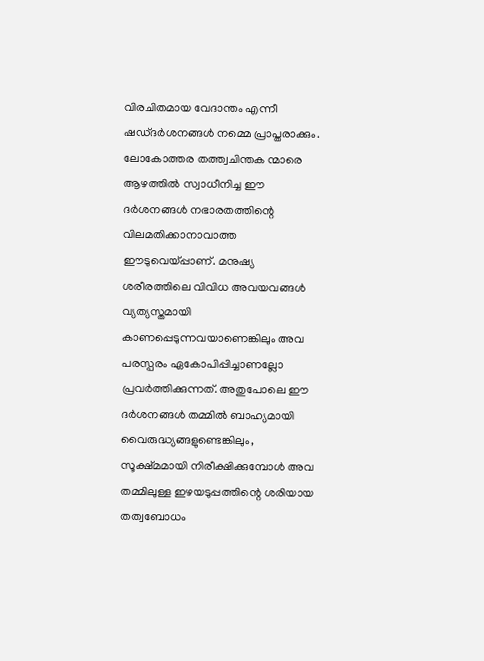വിരചിതമായ വേദാന്തം എന്നീ ഷഡ്ദര്‍ശനങ്ങള്‍ നമ്മെ പ്രാപ്തരാക്കും. ലോകോത്തര തത്ത്വചിന്തക ന്മാരെ ആഴത്തില്‍ സ്വാധീനിച്ച ഈ ദര്‍ശനങ്ങള്‍ നഭാരതത്തിന്റെ വിലമതിക്കാനാവാത്ത ഈടുവെയ്‌പ്പാണ്. മനുഷ്യ ശരീരത്തിലെ വിവിധ അവയവങ്ങള്‍ വ്യത്യസ്തമായി കാണപ്പെടുന്നവയാണെങ്കിലും അവ പരസ്പരം ഏകോപിപ്പിച്ചാണല്ലോ പ്രവര്‍ത്തിക്കുന്നത്. അതുപോലെ ഈ ദര്‍ശനങ്ങള്‍ തമ്മില്‍ ബാഹ്യമായി വൈരുദ്ധ്യങ്ങളുണ്ടെങ്കിലും, സൂക്ഷ്മമായി നിരീക്ഷിക്കുമ്പോള്‍ അവ തമ്മിലുള്ള ഇഴയടുപ്പത്തിന്റെ ശരിയായ തത്വബോധം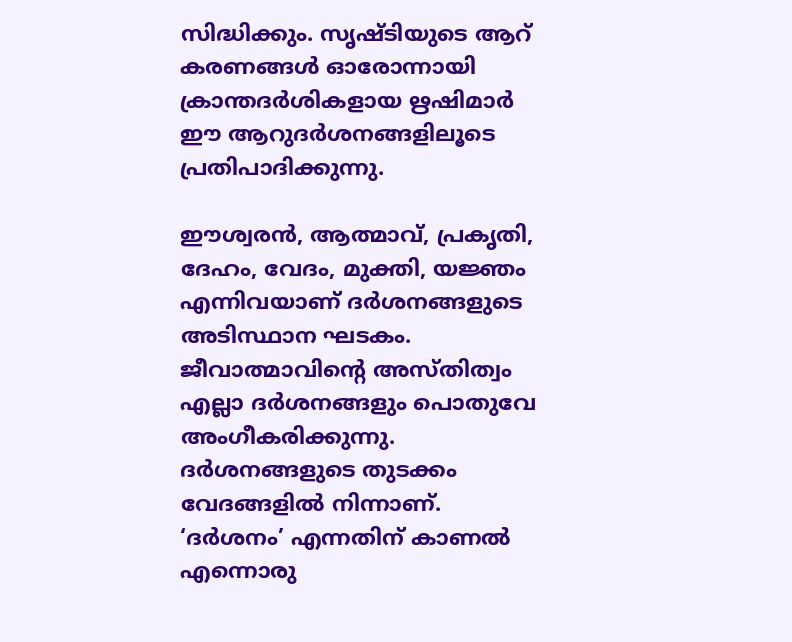സിദ്ധിക്കും. സൃഷ്ടിയുടെ ആറ് കരണങ്ങള്‍ ഓരോന്നായി ക്രാന്തദര്‍ശികളായ ഋഷിമാര്‍ ഈ ആറുദര്‍ശനങ്ങളിലൂടെ പ്രതിപാദിക്കുന്നു.

ഈശ്വരന്‍, ആത്മാവ്, പ്രകൃതി, ദേഹം, വേദം, മുക്തി, യജ്ഞം എന്നിവയാണ് ദര്‍ശനങ്ങളുടെ അടിസ്ഥാന ഘടകം. ജീവാത്മാവിന്റെ അസ്തിത്വം എല്ലാ ദര്‍ശനങ്ങളും പൊതുവേ അംഗീകരിക്കുന്നു. ദര്‍ശനങ്ങളുടെ തുടക്കം വേദങ്ങളില്‍ നിന്നാണ്. ‘ദര്‍ശനം’ എന്നതിന് കാണല്‍ എന്നൊരു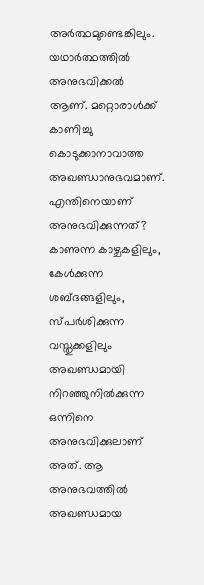അര്‍ത്ഥമുണ്ടെങ്കിലും. യഥാര്‍ത്ഥത്തില്‍ അനുഭവിക്കല്‍ ആണ്. മറ്റൊരാള്‍ക്ക് കാണിച്ചു കൊടുക്കാനാവാത്ത അഖണ്ഡാനുഭവമാണ്. എന്തിനെയാണ് അനുഭവിക്കുന്നത്? കാണുന്ന കാഴ്ചകളിലും, കേള്‍ക്കുന്ന ശബ്ദങ്ങളിലും, സ്പര്‍ശിക്കുന്ന വസ്തുക്കളിലും അഖണ്ഡമായി നിറഞ്ഞുനില്‍ക്കുന്ന ഒന്നിനെ അനുഭവിക്കുലാണ് അത്. ആ അനുഭവത്തില്‍ അഖണ്ഡമായ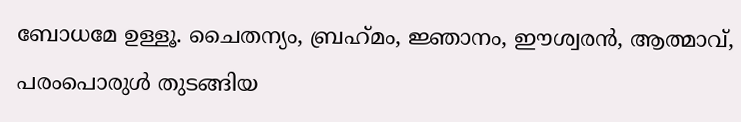ബോധമേ ഉള്ളൂ. ചൈതന്യം, ബ്രഹ്‌മം, ജ്ഞാനം, ഈശ്വരന്‍, ആത്മാവ്, പരംപൊരുള്‍ തുടങ്ങിയ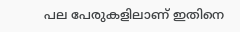പല പേരുകളിലാണ് ഇതിനെ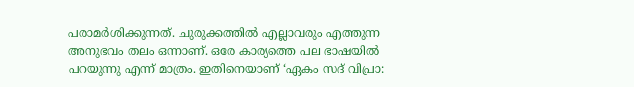പരാമര്‍ശിക്കുന്നത്. ചുരുക്കത്തില്‍ എല്ലാവരും എത്തുന്ന അനുഭവം തലം ഒന്നാണ്. ഒരേ കാര്യത്തെ പല ഭാഷയില്‍ പറയുന്നു എന്ന് മാത്രം. ഇതിനെയാണ് ‘ഏകം സദ് വിപ്രാ: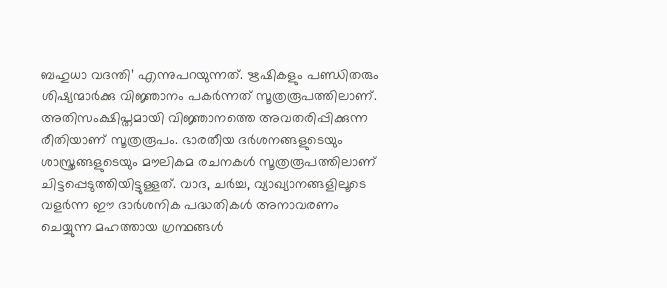ബഹുധാ വദന്തി’ എന്നുപറയുന്നത്. ഋഷികളും പണ്ഡിതരും ശിഷ്യന്മാര്‍ക്കു വിജ്ഞാനം പകര്‍ന്നത് സൂത്രരൂപത്തിലാണ്. അതിസംക്ഷിപ്തമായി വിജ്ഞാനത്തെ അവതരിപ്പിക്കുന്ന രീതിയാണ് സൂത്രരൂപം. ഭാരതീയ ദര്‍ശനങ്ങളുടെയും ശാസ്ത്രങ്ങളുടെയും മൗലികമ രചനകള്‍ സൂത്രരൂപത്തിലാണ് ചിട്ടപ്പെടുത്തിയിട്ടുള്ളത്. വാദ, ചര്‍ച്ച, വ്യാഖ്യാനങ്ങളിലൂടെ വളര്‍ന്ന ഈ ദാര്‍ശനിക പദ്ധതികള്‍ അനാവരണം ചെയ്യുന്ന മഹത്തായ ഗ്രന്ഥങ്ങള്‍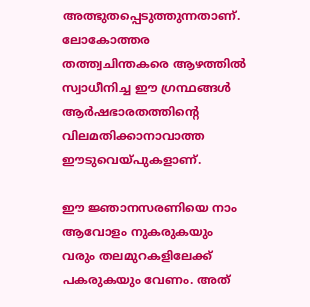അത്ഭുതപ്പെടുത്തുന്നതാണ്. ലോകോത്തര തത്ത്വചിന്തകരെ ആഴത്തില്‍ സ്വാധീനിച്ച ഈ ഗ്രന്ഥങ്ങള്‍ ആര്‍ഷഭാരതത്തിന്റെ വിലമതിക്കാനാവാത്ത ഈടുവെയ്‌പുകളാണ്.

ഈ ജ്ഞാനസരണിയെ നാം ആവോളം നുകരുകയും വരും തലമുറകളിലേക്ക് പകരുകയും വേണം. അത്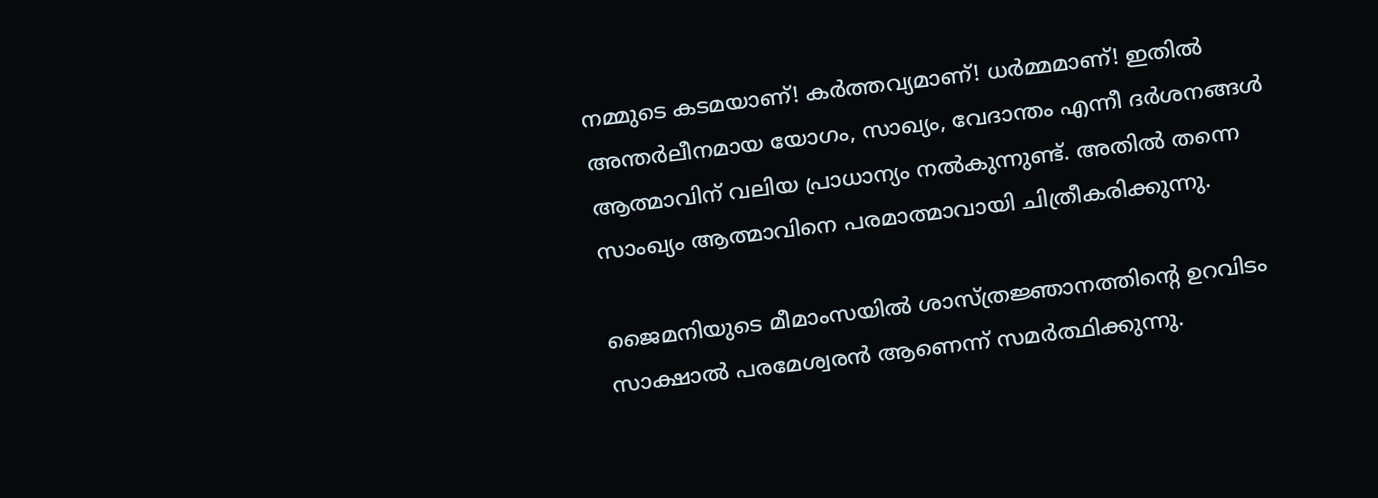നമ്മുടെ കടമയാണ്! കര്‍ത്തവ്യമാണ്! ധര്‍മ്മമാണ്! ഇതില്‍ അന്തര്‍ലീനമായ യോഗം, സാഖ്യം, വേദാന്തം എന്നീ ദര്‍ശനങ്ങള്‍ ആത്മാവിന് വലിയ പ്രാധാന്യം നല്‍കുന്നുണ്ട്. അതില്‍ തന്നെ സാംഖ്യം ആത്മാവിനെ പരമാത്മാവായി ചിത്രീകരിക്കുന്നു.

ജൈമനിയുടെ മീമാംസയില്‍ ശാസ്ത്രജ്ഞാനത്തിന്റെ ഉറവിടം സാക്ഷാല്‍ പരമേശ്വരന്‍ ആണെന്ന് സമര്‍ത്ഥിക്കുന്നു.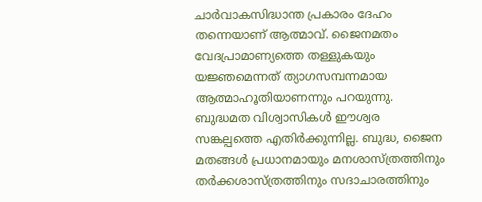ചാര്‍വാകസിദ്ധാന്ത പ്രകാരം ദേഹം തന്നെയാണ് ആത്മാവ്. ജൈനമതം വേദപ്രാമാണ്യത്തെ തള്ളുകയും യജ്ഞമെന്നത് ത്യാഗസമ്പന്നമായ ആത്മാഹൂതിയാണന്നും പറയുന്നു. ബുദ്ധമത വിശ്വാസികള്‍ ഈശ്വര സങ്കല്പത്തെ എതിര്‍ക്കുന്നില്ല. ബുദ്ധ, ജൈന മതങ്ങള്‍ പ്രധാനമായും മനശാസ്ത്രത്തിനും തര്‍ക്കശാസ്ത്രത്തിനും സദാചാരത്തിനും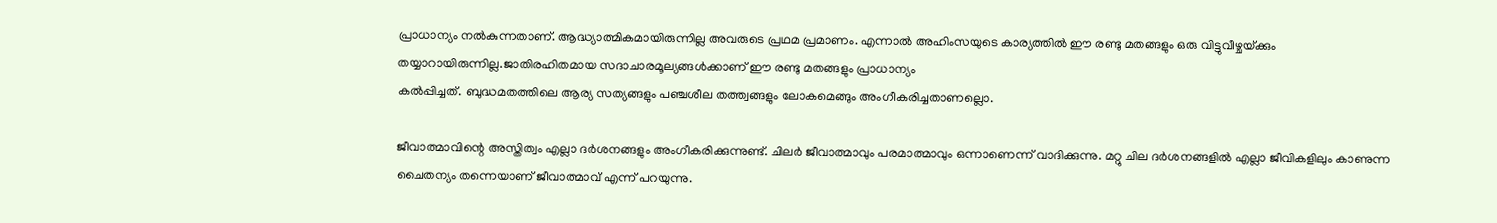പ്രാധാന്യം നല്‍കുന്നതാണ്. ആദ്ധ്യാത്മികമായിരുന്നില്ല അവരുടെ പ്രഥമ പ്രമാണം. എന്നാല്‍ അഹിംസയുടെ കാര്യത്തില്‍ ഈ രണ്ടു മതങ്ങളും ഒരു വിട്ടുവീഴ്ചയ്‌ക്കും തയ്യാറായിരുന്നില്ല.ജാതിരഹിതമായ സദാചാരമൂല്യങ്ങള്‍ക്കാണ് ഈ രണ്ടു മതങ്ങളും പ്രാധാന്യം
കല്‍പ്പിച്ചത്. ബുദ്ധമതത്തിലെ ആര്യ സത്യങ്ങളും പഞ്ചശീല തത്ത്വങ്ങളും ലോകമെങ്ങും അംഗീകരിച്ചതാണല്ലൊ.

ജീവാത്മാവിന്റെ അസ്തിത്വം എല്ലാ ദര്‍ശനങ്ങളും അംഗീകരിക്കുന്നുണ്ട്. ചിലര്‍ ജീവാത്മാവും പരമാത്മാവും ഒന്നാണെന്ന് വാദിക്കുന്നു. മറ്റു ചില ദര്‍ശനങ്ങളില്‍ എല്ലാ ജീവികളിലും കാണുന്ന ചൈതന്യം തന്നെയാണ് ജീവാത്മാവ് എന്ന് പറയുന്നു.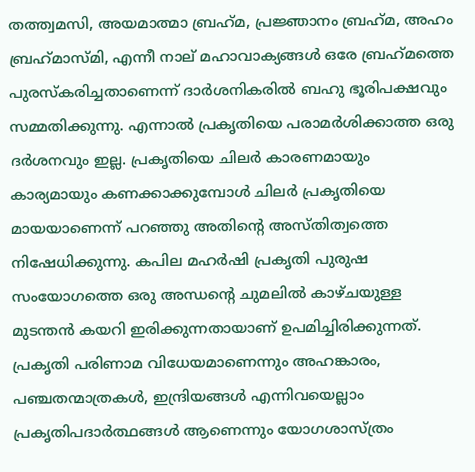തത്ത്വമസി, അയമാത്മാ ബ്രഹ്‌മ, പ്രജ്ഞാനം ബ്രഹ്‌മ, അഹം ബ്രഹ്‌മാസ്മി, എന്നീ നാല് മഹാവാക്യങ്ങള്‍ ഒരേ ബ്രഹ്‌മത്തെ പുരസ്‌കരിച്ചതാണെന്ന് ദാര്‍ശനികരില്‍ ബഹു ഭൂരിപക്ഷവും സമ്മതിക്കുന്നു. എന്നാല്‍ പ്രകൃതിയെ പരാമര്‍ശിക്കാത്ത ഒരു ദര്‍ശനവും ഇല്ല. പ്രകൃതിയെ ചിലര്‍ കാരണമായും കാര്യമായും കണക്കാക്കുമ്പോള്‍ ചിലര്‍ പ്രകൃതിയെ മായയാണെന്ന് പറഞ്ഞു അതിന്റെ അസ്തിത്വത്തെ നിഷേധിക്കുന്നു. കപില മഹര്‍ഷി പ്രകൃതി പുരുഷ സംയോഗത്തെ ഒരു അന്ധന്റെ ചുമലില്‍ കാഴ്ചയുള്ള മുടന്തന്‍ കയറി ഇരിക്കുന്നതായാണ് ഉപമിച്ചിരിക്കുന്നത്. പ്രകൃതി പരിണാമ വിധേയമാണെന്നും അഹങ്കാരം, പഞ്ചതന്മാത്രകള്‍, ഇന്ദ്രിയങ്ങള്‍ എന്നിവയെല്ലാം പ്രകൃതിപദാര്‍ത്ഥങ്ങള്‍ ആണെന്നും യോഗശാസ്ത്രം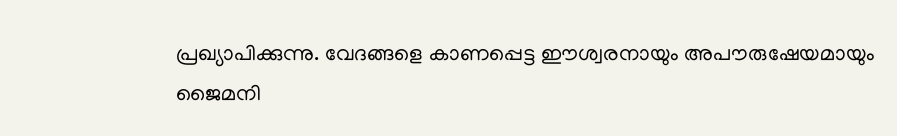പ്രഖ്യാപിക്കുന്നു. വേദങ്ങളെ കാണപ്പെട്ട ഈശ്വരനായും അപൗരുഷേയമായും ജൈമനി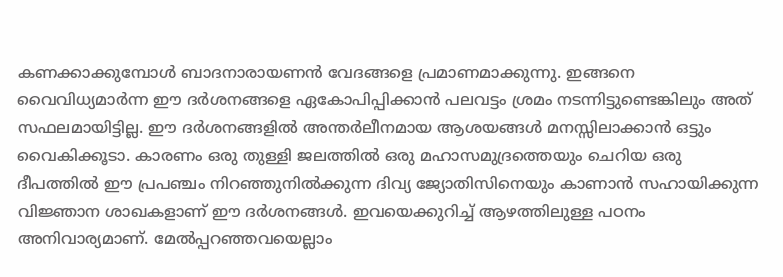കണക്കാക്കുമ്പോള്‍ ബാദനാരായണന്‍ വേദങ്ങളെ പ്രമാണമാക്കുന്നു. ഇങ്ങനെ വൈവിധ്യമാര്‍ന്ന ഈ ദര്‍ശനങ്ങളെ ഏകോപിപ്പിക്കാന്‍ പലവട്ടം ശ്രമം നടന്നിട്ടുണ്ടെങ്കിലും അത് സഫലമായിട്ടില്ല. ഈ ദര്‍ശനങ്ങളില്‍ അന്തര്‍ലീനമായ ആശയങ്ങള്‍ മനസ്സിലാക്കാന്‍ ഒട്ടും വൈകിക്കൂടാ. കാരണം ഒരു തുള്ളി ജലത്തില്‍ ഒരു മഹാസമുദ്രത്തെയും ചെറിയ ഒരു ദീപത്തില്‍ ഈ പ്രപഞ്ചം നിറഞ്ഞുനില്‍ക്കുന്ന ദിവ്യ ജ്യോതിസിനെയും കാണാന്‍ സഹായിക്കുന്ന വിജ്ഞാന ശാഖകളാണ് ഈ ദര്‍ശനങ്ങള്‍. ഇവയെക്കുറിച്ച് ആഴത്തിലുള്ള പഠനം അനിവാര്യമാണ്. മേല്‍പ്പറഞ്ഞവയെല്ലാം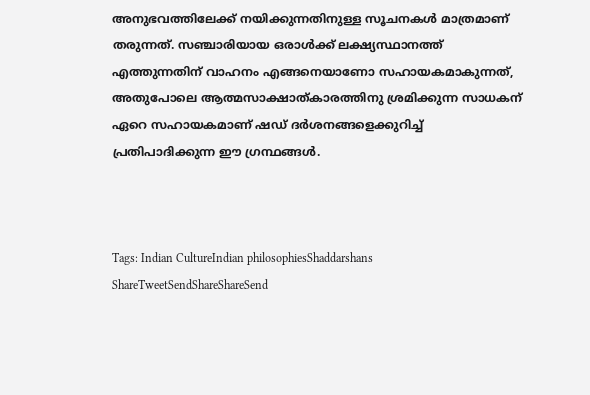അനുഭവത്തിലേക്ക് നയിക്കുന്നതിനുള്ള സൂചനകള്‍ മാത്രമാണ് തരുന്നത്. സഞ്ചാരിയായ ഒരാള്‍ക്ക് ലക്ഷ്യസ്ഥാനത്ത് എത്തുന്നതിന് വാഹനം എങ്ങനെയാണോ സഹായകമാകുന്നത്, അതുപോലെ ആത്മസാക്ഷാത്കാരത്തിനു ശ്രമിക്കുന്ന സാധകന് ഏറെ സഹായകമാണ് ഷഡ് ദര്‍ശനങ്ങളെക്കുറിച്ച് പ്രതിപാദിക്കുന്ന ഈ ഗ്രന്ഥങ്ങള്‍.



Tags: Indian CultureIndian philosophiesShaddarshans
ShareTweetSendShareShareSend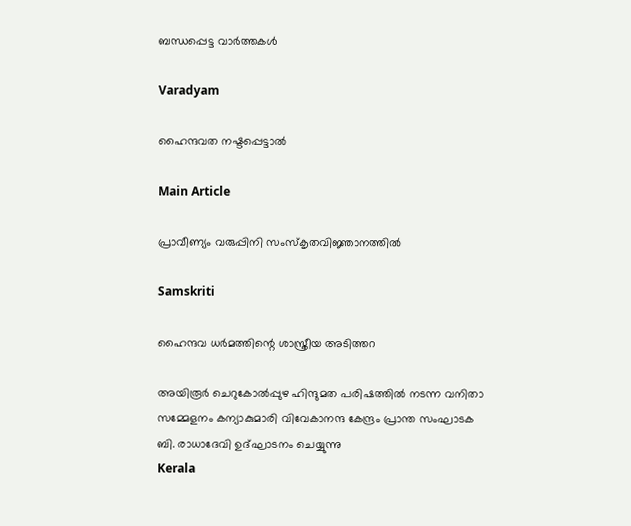ബന്ധപ്പെട്ട വാര്‍ത്തകള്‍

Varadyam

ഹൈന്ദവത നഷ്ടപ്പെട്ടാല്‍

Main Article

പ്രാവീണ്യം വരുപ്പിനി സംസ്‌കൃതവിജ്ഞാനത്തില്‍

Samskriti

ഹൈന്ദവ ധര്‍മത്തിന്റെ ശാസ്ത്രീയ അടിത്തറ

അയിരൂര്‍ ചെറുകോല്‍പ്പുഴ ഹിന്ദുമത പരിഷത്തില്‍ നടന്ന വനിതാ സമ്മേളനം കന്യാകുമാരി വിവേകാനന്ദ കേന്ദ്രം പ്രാന്ത സംഘാടക ബി. രാധാദേവി ഉദ്ഘാടനം ചെയ്യുന്നു
Kerala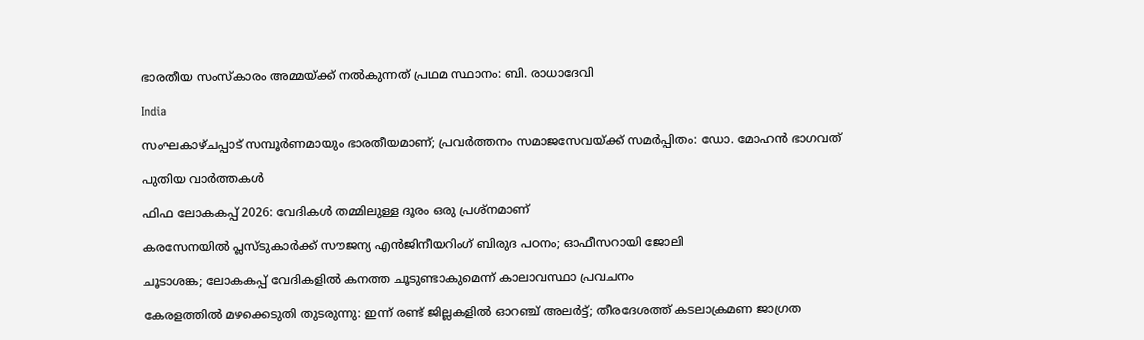ഭാരതീയ സംസ്‌കാരം അമ്മയ്‌ക്ക് നല്‍കുന്നത് പ്രഥമ സ്ഥാനം: ബി. രാധാദേവി

India

സംഘകാഴ്ചപ്പാട് സമ്പൂര്‍ണമായും ഭാരതീയമാണ്; പ്രവര്‍ത്തനം സമാജസേവയ്‌ക്ക് സമര്‍പ്പിതം: ഡോ. മോഹന്‍ ഭാഗവത്

പുതിയ വാര്‍ത്തകള്‍

ഫിഫ ലോകകപ്പ് 2026: വേദികള്‍ തമ്മിലുള്ള ദൂരം ഒരു പ്രശ്‌നമാണ്

കരസേനയില്‍ പ്ലസ്ടുകാര്‍ക്ക് സൗജന്യ എന്‍ജിനീയറിംഗ് ബിരുദ പഠനം; ഓഫീസറായി ജോലി

ചൂടാശങ്ക; ലോകകപ്പ് വേദികളില്‍ കനത്ത ചൂടുണ്ടാകുമെന്ന് കാലാവസ്ഥാ പ്രവചനം

കേരളത്തിൽ മഴക്കെടുതി തുടരുന്നു: ഇന്ന് രണ്ട് ജില്ലകളിൽ ഓറഞ്ച് അലർട്ട്; തീരദേശത്ത് കടലാക്രമണ ജാഗ്രത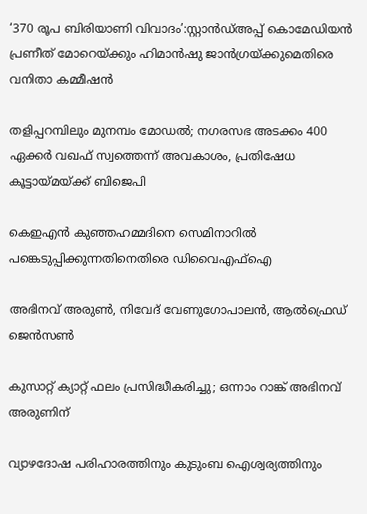‘370 രൂപ ബിരിയാണി വിവാദം’:സ്റ്റാൻഡ്അപ്പ് കൊമേഡിയൻ പ്രണീത് മോറെയ്‌ക്കും ഹിമാൻഷു ജാൻഗ്രയ്‌ക്കുമെതിരെ വനിതാ കമ്മീഷൻ

തളിപ്പറമ്പിലും മുനമ്പം മോഡല്‍; നഗരസഭ അടക്കം 400 ഏക്കര്‍ വഖഫ് സ്വത്തെന്ന് അവകാശം, പ്രതിഷേധ കൂട്ടായ്‌മയ്‌ക്ക് ബിജെപി

കെഇഎന്‍ കുഞ്ഞഹമ്മദിനെ സെമിനാറില്‍ പങ്കെടുപ്പിക്കുന്നതിനെതിരെ ഡിവൈഎഫ്‌ഐ

അഭിനവ് അരുണ്‍, നിവേദ് വേണുഗോപാലന്‍, ആല്‍ഫ്രെഡ് ജെന്‍സണ്‍

കുസാറ്റ് ക്യാറ്റ് ഫലം പ്രസിദ്ധീകരിച്ചു; ഒന്നാം റാങ്ക് അഭിനവ് അരുണിന്

വ്യാഴദോഷ പരിഹാരത്തിനും കുടുംബ ഐശ്വര്യത്തിനും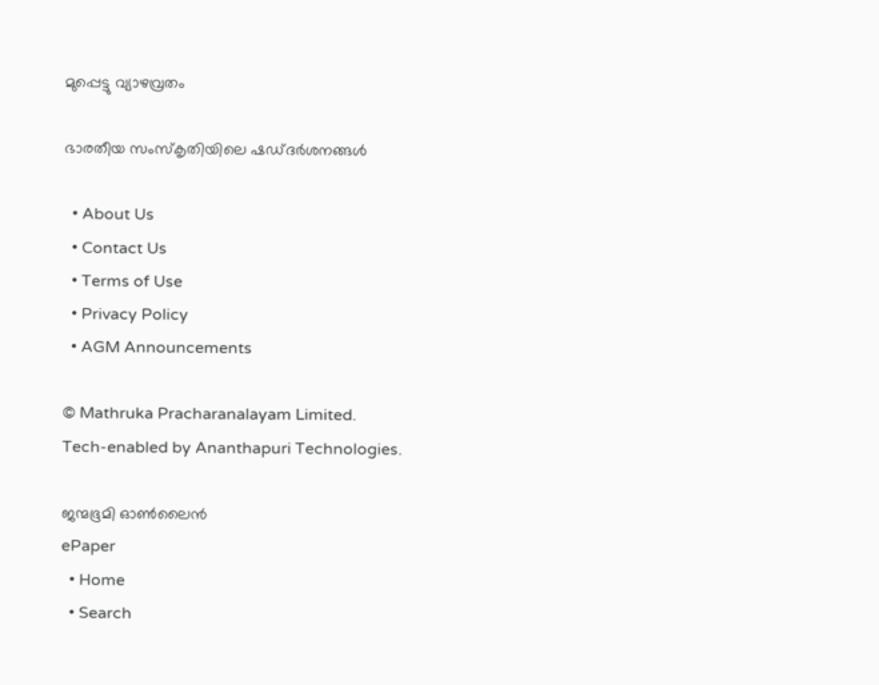മുപ്പെട്ടു വ്യാഴവ്രതം

ഭാരതീയ സംസ്‌കൃതിയിലെ ഷഡ്ദര്‍ശനങ്ങള്‍

  • About Us
  • Contact Us
  • Terms of Use
  • Privacy Policy
  • AGM Announcements

© Mathruka Pracharanalayam Limited.
Tech-enabled by Ananthapuri Technologies.

ജന്മഭൂമി ഓണ്‍ലൈന്‍
ePaper
  • Home
  • Search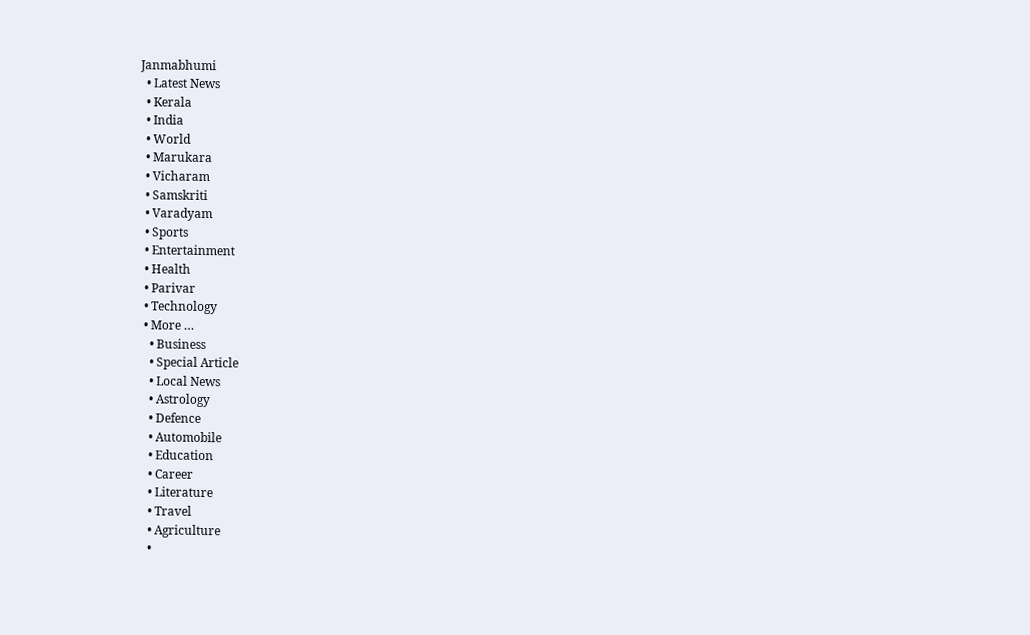Janmabhumi
  • Latest News
  • Kerala
  • India
  • World
  • Marukara
  • Vicharam
  • Samskriti
  • Varadyam
  • Sports
  • Entertainment
  • Health
  • Parivar
  • Technology
  • More …
    • Business
    • Special Article
    • Local News
    • Astrology
    • Defence
    • Automobile
    • Education
    • Career
    • Literature
    • Travel
    • Agriculture
    •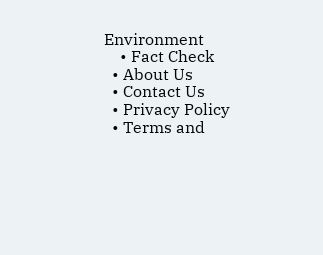Environment
    • Fact Check
  • About Us
  • Contact Us
  • Privacy Policy
  • Terms and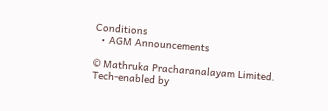Conditions
  • AGM Announcements

© Mathruka Pracharanalayam Limited.
Tech-enabled by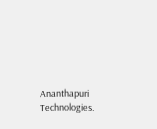Ananthapuri Technologies.